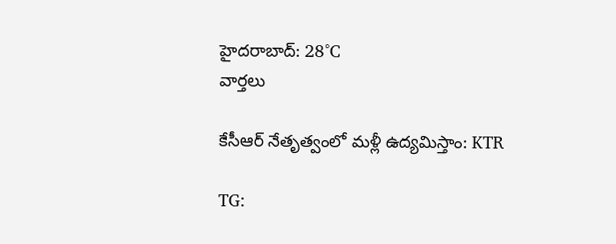హైదరాబాద్: 28°C
వార్తలు

కేసీఆర్ నేతృత్వంలో మళ్లీ ఉద్యమిస్తాం: KTR

TG: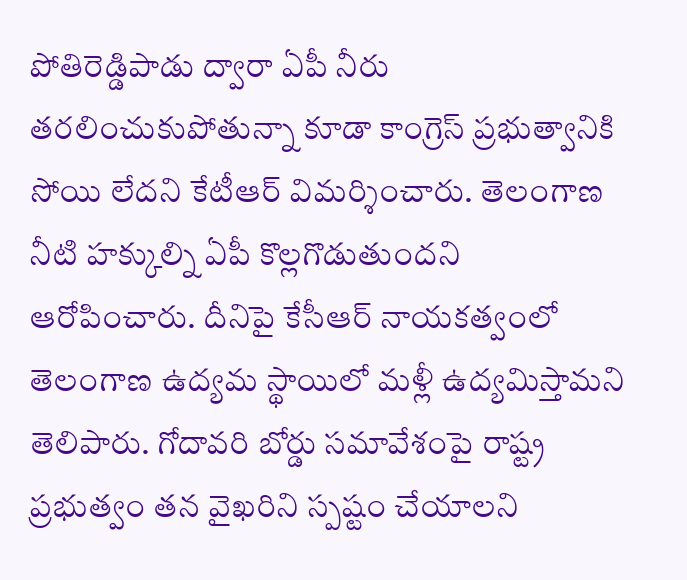పోతిరెడ్డిపాడు ద్వారా ఏపీ నీరు తరలించుకుపోతున్నా కూడా కాంగ్రెస్ ప్రభుత్వానికి సోయి లేదని కేటీఆర్ విమర్శించారు. తెలంగాణ నీటి హక్కుల్ని ఏపీ కొల్లగొడుతుందని ఆరోపించారు. దీనిపై కేసీఆర్ నాయకత్వంలో తెలంగాణ ఉద్యమ స్థాయిలో మళ్లీ ఉద్యమిస్తామని తెలిపారు. గోదావరి బోర్డు సమావేశంపై రాష్ట్ర ప్రభుత్వం తన వైఖరిని స్పష్టం చేయాలని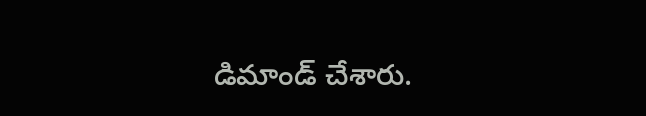డిమాండ్ చేశారు.